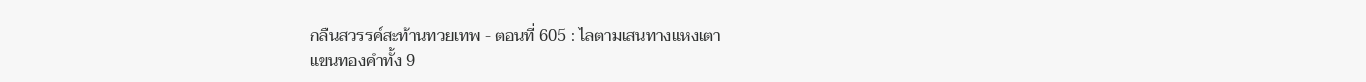กลืนสวรรค์สะท้านทวยเทพ - ตอนที่ 605 : ไลตามเสนทางแหงเตา
แขนทองคำทั้ง 9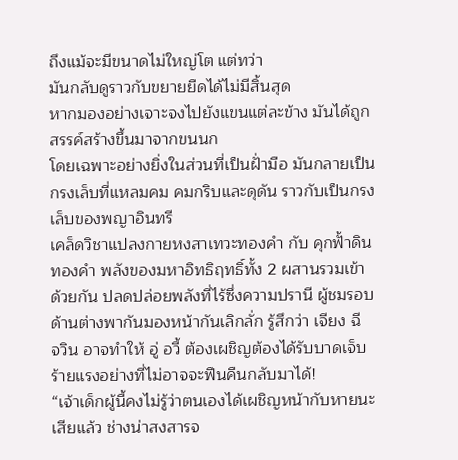ถึงแม้จะมีขนาดไม่ใหญ่โต แต่ทว่า
มันกลับดูราวกับขยายยืดได้ไม่มีสิ้นสุด
หากมองอย่างเจาะจงไปยังแขนแต่ละข้าง มันได้ถูก
สรรค์สร้างขึ้นมาจากขนนก
โดยเฉพาะอย่างยิ่งในส่วนที่เป็นฝั่ามือ มันกลายเป็น
กรงเล็บที่แหลมคม คมกริบและดุดัน ราวกับเป็นกรง
เล็บของพญาอินทรี
เคล็ดวิชาแปลงกายหงสาเทวะทองคำ กับ คุกฟั้าดิน
ทองคำ พลังของมหาอิทธิฤทธิ์ทั้ง 2 ผสานรวมเข้า
ด้วยกัน ปลดปล่อยพลังที่ไร้ซึ่งความปรานี ผู้ชมรอบ
ด้านต่างพากันมองหน้ากันเลิกลั่ก รู้สึกว่า เจียง ฉี
จวิน อาจทำให้ อู่ อวี้ ต้องเผชิญต้องได้รับบาดเจ็บ
ร้ายแรงอย่างที่ไม่อาจจะฟืนคืนกลับมาได้!
“เจ้าเด็กผู้นี้คงไม่รู้ว่าตนเองได้เผชิญหน้ากับหายนะ
เสียแล้ว ช่างน่าสงสารจ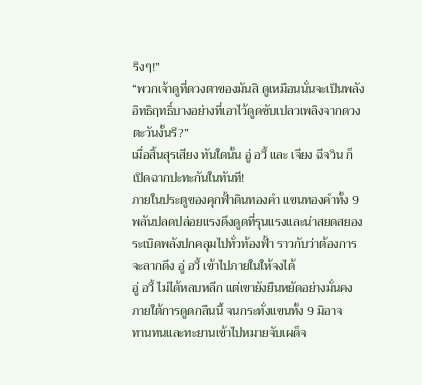ริงๆ!”
“พวกเจ้าดูที่ดวงตาของมันสิ ดูเหมือนนั่นจะเป็นพลัง
อิทธิฤทธิ์บางอย่างที่เอาไว้ดูดซับเปลวเพลิงจากดวง
ตะวันงั้นรึ?”
เมื่อสิ้นสุรเสียง ทันใดนั้น อู่ อวี้ และ เจียง ฉีจวิน ก็
เปิดฉากปะทะกันในทันที!
ภายในประตูของคุกฟั้าดินทองคำ แขนทองคำทั้ง 9
พลันปลดปล่อยแรงดึงดูดที่รุนแรงและน่าสยดสยอง
ระเบิดพลังปกคลุมไปทั่วท้องฟั้า ราวกับว่าต้องการ
จะลากดึง อู่ อวี้ เข้าไปภายในให้จงได้
อู่ อวี้ ไม่ได้หลบหลีก แต่เขายังยืนหยัดอย่างมั่นคง
ภายใต้การดูดกลืนนี้ จนกระทั่งแขนทั้ง 9 มิอาจ
ทานทนและทะยานเข้าไปหมายจับเผด็จ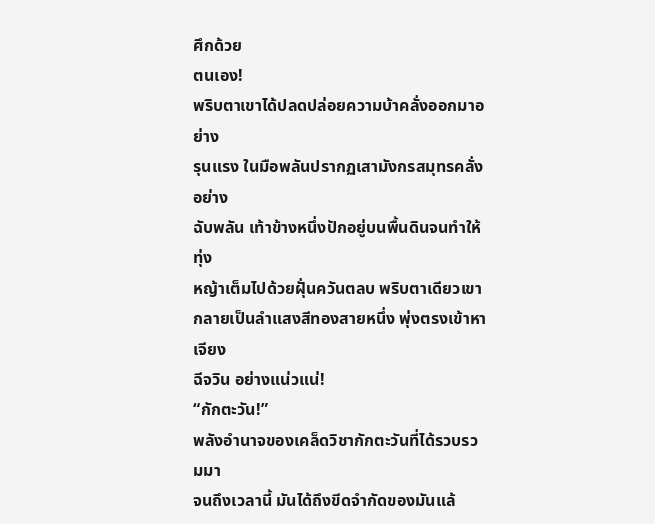ศึกด้วย
ตนเอง!
พริบตาเขาได้ปลดปล่อยความบ้าคลั่งออกมาอย่าง
รุนแรง ในมือพลันปรากฏเสามังกรสมุทรคลั่งอย่าง
ฉับพลัน เท้าข้างหนึ่งปักอยู่บนพื้นดินจนทำให้ทุ่ง
หญ้าเต็มไปด้วยฝุั่นควันตลบ พริบตาเดียวเขา
กลายเป็นลำแสงสีทองสายหนึ่ง พุ่งตรงเข้าหา เจียง
ฉีจวิน อย่างแน่วแน่!
“กักตะวัน!”
พลังอำนาจของเคล็ดวิชากักตะวันที่ได้รวบรวมมา
จนถึงเวลานี้ มันได้ถึงขีดจำกัดของมันแล้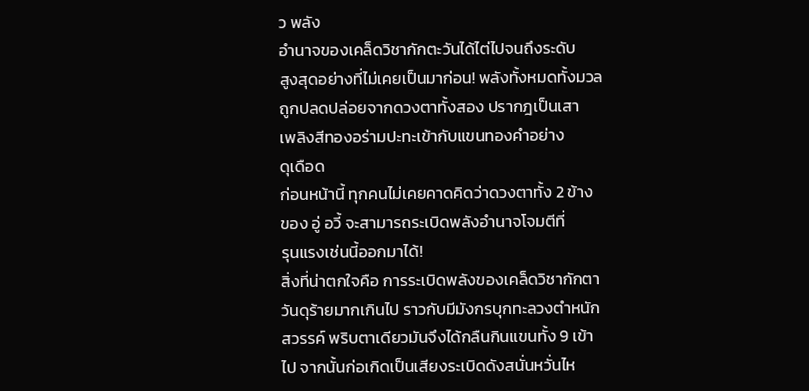ว พลัง
อำนาจของเคล็ดวิชากักตะวันได้ไต่ไปจนถึงระดับ
สูงสุดอย่างที่ไม่เคยเป็นมาก่อน! พลังทั้งหมดทั้งมวล
ถูกปลดปล่อยจากดวงตาทั้งสอง ปรากฎเป็นเสา
เพลิงสีทองอร่ามปะทะเข้ากับแขนทองคำอย่าง
ดุเดือด
ก่อนหน้านี้ ทุกคนไม่เคยคาดคิดว่าดวงตาทั้ง 2 ข้าง
ของ อู่ อวี้ จะสามารถระเบิดพลังอำนาจโจมตีที่
รุนแรงเช่นนี้ออกมาได้!
สิ่งที่น่าตกใจคือ การระเบิดพลังของเคล็ดวิชากักตา
วันดุร้ายมากเกินไป ราวกับมีมังกรบุกทะลวงตำหนัก
สวรรค์ พริบตาเดียวมันจึงได้กลืนกินแขนทั้ง 9 เข้า
ไป จากนั้นก่อเกิดเป็นเสียงระเบิดดังสนั่นหวั่นไห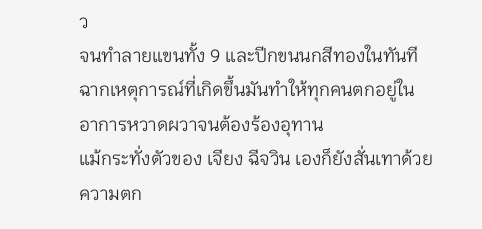ว
จนทำลายแขนทั้ง 9 และปีกขนนกสีทองในทันที
ฉากเหตุการณ์ที่เกิดขึ้นมันทำให้ทุกคนตกอยู่ใน
อาการหวาดผวาจนต้องร้องอุทาน
แม้กระทั่งตัวของ เจียง ฉีจวิน เองก็ยังสั่นเทาด้วย
ความตก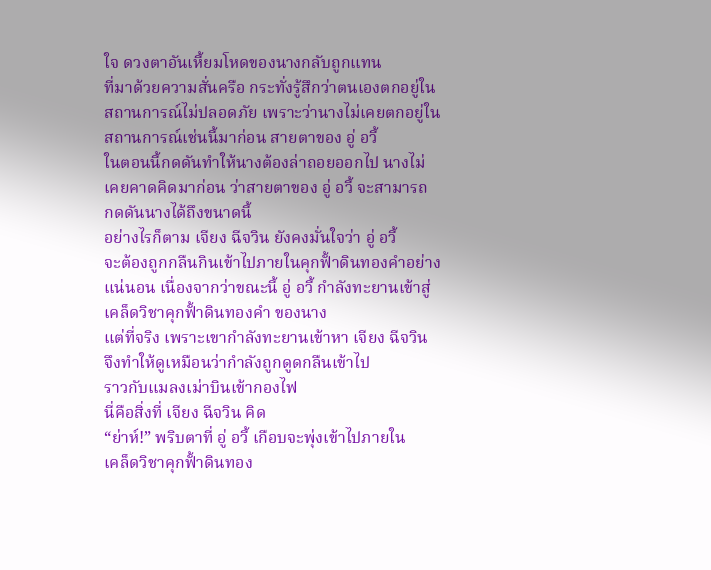ใจ ดวงตาอันเหี้ยมโหดของนางกลับถูกแทน
ที่มาด้วยความสั่นครือ กระทั่งรู้สึกว่าตนเองตกอยู่ใน
สถานการณ์ไม่ปลอดภัย เพราะว่านางไม่เคยตกอยู่ใน
สถานการณ์เช่นนี้มาก่อน สายตาของ อู่ อวี้
ในตอนนี้กดดันทำให้นางต้องล่าถอยออกไป นางไม่
เคยคาดคิดมาก่อน ว่าสายตาของ อู่ อวี้ จะสามารถ
กดดันนางได้ถึงขนาดนี้
อย่างไรก็ตาม เจียง ฉีจวิน ยังคงมั่นใจว่า อู่ อวี้
จะต้องถูกกลืนกินเข้าไปภายในคุกฟั้าดินทองคำอย่าง
แน่นอน เนื่องจากว่าขณะนี้ อู่ อวี้ กำลังทะยานเข้าสู่
เคล็ดวิชาคุกฟั้าดินทองคำ ของนาง
แต่ที่จริง เพราะเขากำลังทะยานเข้าหา เจียง ฉีจวิน
จึงทำให้ดูเหมือนว่ากำลังถูกดูดกลืนเข้าไป
ราวกับแมลงเม่าบินเข้ากองไฟ
นี่คือสิ่งที่ เจียง ฉีจวิน คิด
“ย่าห์!” พริบตาที่ อู่ อวี้ เกือบจะพุ่งเข้าไปภายใน
เคล็ดวิชาคุกฟั้าดินทอง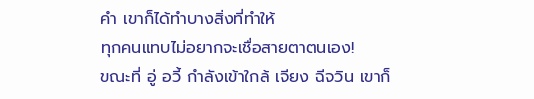คำ เขาก็ได้ทำบางสิ่งที่ทำให้
ทุกคนแทบไม่อยากจะเชื่อสายตาตนเอง!
ขณะที่ อู่ อวี้ กำลังเข้าใกล้ เจียง ฉีจวิน เขาก็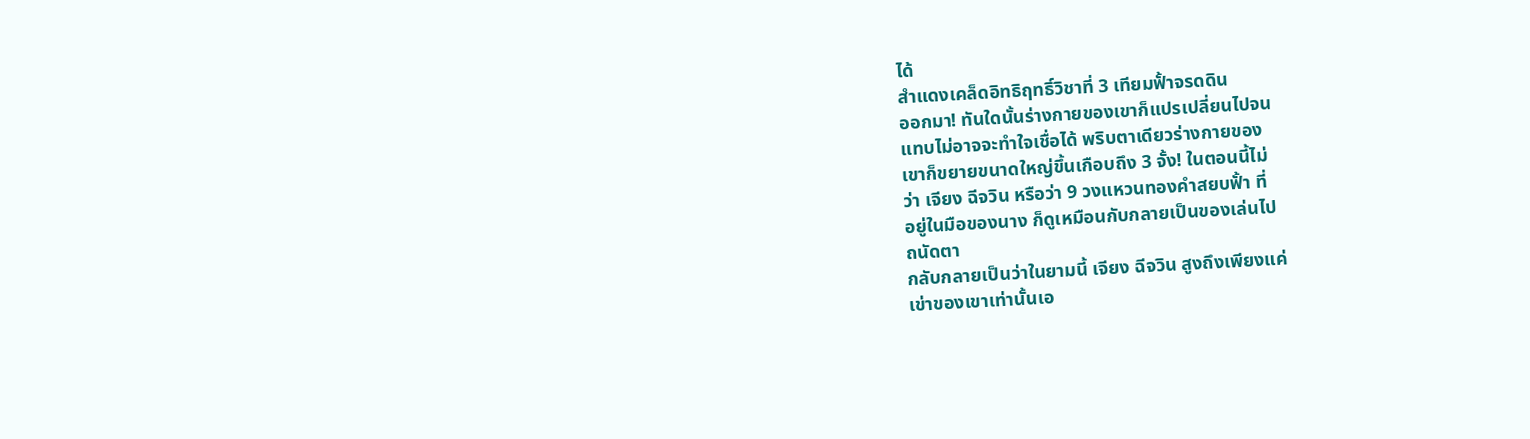ได้
สำแดงเคล็ดอิทธิฤทธิ์วิชาที่ 3 เทียมฟั้าจรดดิน
ออกมา! ทันใดนั้นร่างกายของเขาก็แปรเปลี่ยนไปจน
แทบไม่อาจจะทำใจเชื่อได้ พริบตาเดียวร่างกายของ
เขาก็ขยายขนาดใหญ่ขึ้นเกือบถึง 3 จั้ง! ในตอนนี้ไม่
ว่า เจียง ฉีจวิน หรือว่า 9 วงแหวนทองคำสยบฟั้า ที่
อยู่ในมือของนาง ก็ดูเหมือนกับกลายเป็นของเล่นไป
ถนัดตา
กลับกลายเป็นว่าในยามนี้ เจียง ฉีจวิน สูงถึงเพียงแค่
เข่าของเขาเท่านั้นเอ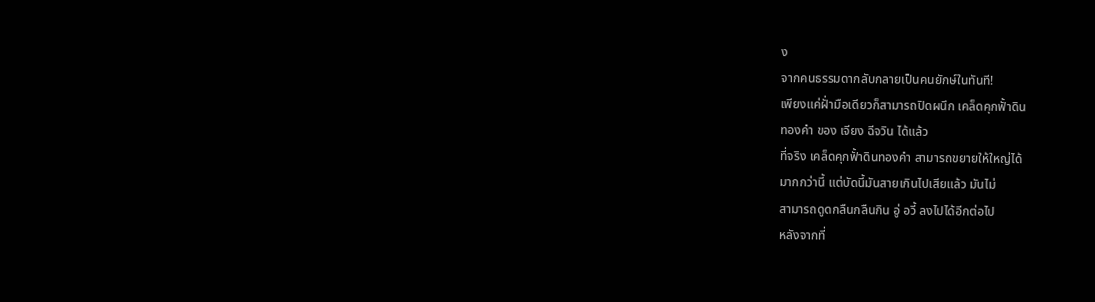ง
จากคนธรรมดากลับกลายเป็นคนยักษ์ในทันที!
เพียงแค่ฝั่ามือเดียวก็สามารถปิดผนึก เคล็ดคุกฟั้าดิน
ทองคำ ของ เจียง ฉีจวิน ได้แล้ว
ที่จริง เคล็ดคุกฟั้าดินทองคำ สามารถขยายให้ใหญ่ได้
มากกว่านี้ แต่บัดนี้มันสายเกินไปเสียแล้ว มันไม่
สามารถดูดกลืนกลืนกิน อู่ อวี้ ลงไปได้อีกต่อไป
หลังจากที่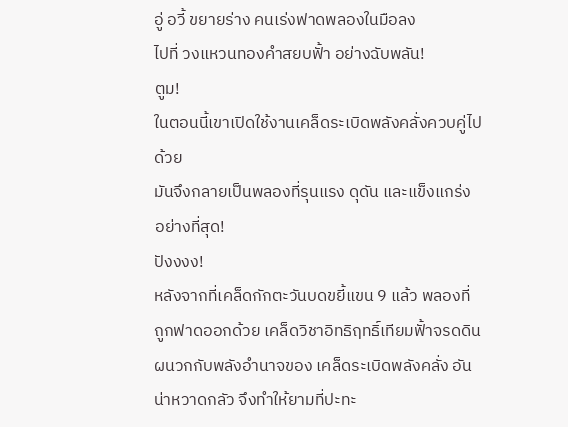อู่ อวี้ ขยายร่าง คนเร่งฟาดพลองในมือลง
ไปที่ วงแหวนทองคำสยบฟั้า อย่างฉับพลัน!
ตูม!
ในตอนนี้เขาเปิดใช้งานเคล็ดระเบิดพลังคลั่งควบคู่ไป
ด้วย
มันจึงกลายเป็นพลองที่รุนแรง ดุดัน และแข็งแกร่ง
อย่างที่สุด!
ปังงงง!
หลังจากที่เคล็ดกักตะวันบดขยี้แขน 9 แล้ว พลองที่
ถูกฟาดออกด้วย เคล็ดวิชาอิทธิฤทธิ์เทียมฟั้าจรดดิน
ผนวกกับพลังอำนาจของ เคล็ดระเบิดพลังคลั่ง อัน
น่าหวาดกลัว จึงทำให้ยามที่ปะทะ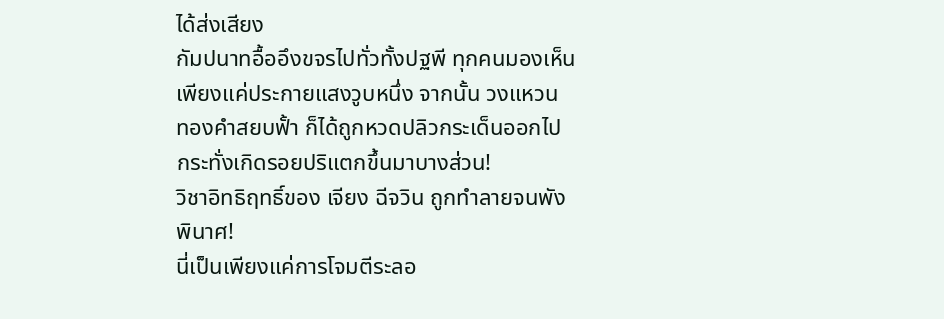ได้ส่งเสียง
กัมปนาทอื้ออึงขจรไปทั่วทั้งปฐพี ทุกคนมองเห็น
เพียงแค่ประกายแสงวูบหนึ่ง จากนั้น วงแหวน
ทองคำสยบฟั้า ก็ได้ถูกหวดปลิวกระเด็นออกไป
กระทั่งเกิดรอยปริแตกขึ้นมาบางส่วน!
วิชาอิทธิฤทธิ์ของ เจียง ฉีจวิน ถูกทำลายจนพัง
พินาศ!
นี่เป็นเพียงแค่การโจมตีระลอ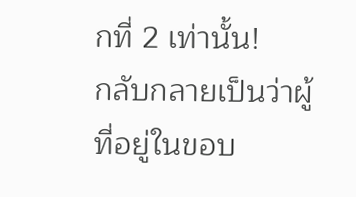กที่ 2 เท่านั้น!
กลับกลายเป็นว่าผู้ที่อยู่ในขอบ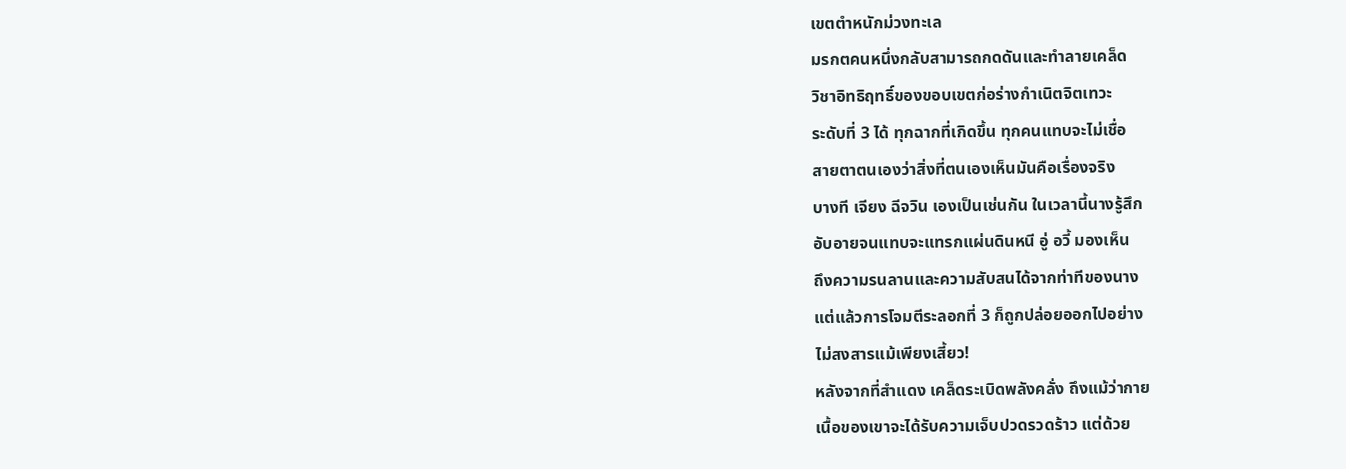เขตตำหนักม่วงทะเล
มรกตคนหนึ่งกลับสามารถกดดันและทำลายเคล็ด
วิชาอิทธิฤทธิ์ของขอบเขตก่อร่างกำเนิตจิตเทวะ
ระดับที่ 3 ได้ ทุกฉากที่เกิดขึ้น ทุกคนแทบจะไม่เชื่อ
สายตาตนเองว่าสิ่งที่ตนเองเห็นมันคือเรื่องจริง
บางที เจียง ฉีจวิน เองเป็นเช่นกัน ในเวลานี้นางรู้สึก
อับอายจนแทบจะแทรกแผ่นดินหนี อู่ อวี้ มองเห็น
ถึงความรนลานและความสับสนได้จากท่าทีของนาง
แต่แล้วการโจมตีระลอกที่ 3 ก็ถูกปล่อยออกไปอย่าง
ไม่สงสารแม้เพียงเสี้ยว!
หลังจากที่สำแดง เคล็ดระเบิดพลังคลั่ง ถึงแม้ว่ากาย
เนื้อของเขาจะได้รับความเจ็บปวดรวดร้าว แต่ด้วย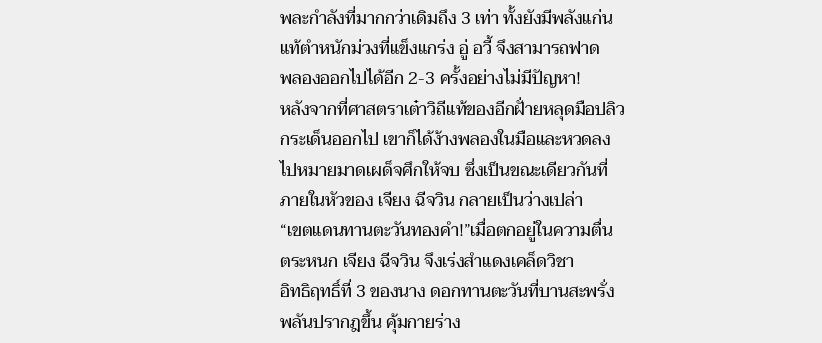พละกำลังที่มากกว่าเดิมถึง 3 เท่า ทั้งยังมีพลังแก่น
แท้ตำหนักม่วงที่แข็งแกร่ง อู่ อวี้ จึงสามารถฟาด
พลองออกไปได้อีก 2-3 ครั้งอย่างไม่มีปัญหา!
หลังจากที่ศาสตราเต๋าวิถีแท้ของอีกฝั่ายหลุดมือปลิว
กระเด็นออกไป เขาก็ได้ง้างพลองในมือและหวดลง
ไปหมายมาดเผด็จศึกให้จบ ซึ่งเป็นขณะเดียวกันที่
ภายในหัวของ เจียง ฉีจวิน กลายเป็นว่างเปล่า
“เขตแดนทานตะวันทองคำ!”เมื่อตกอยู่ในความตื่น
ตระหนก เจียง ฉีจวิน จึงเร่งสำแดงเคล็ดวิชา
อิทธิฤทธิ์ที่ 3 ของนาง ดอกทานตะวันที่บานสะพรั่ง
พลันปรากฎขึ้น คุ้มกายร่าง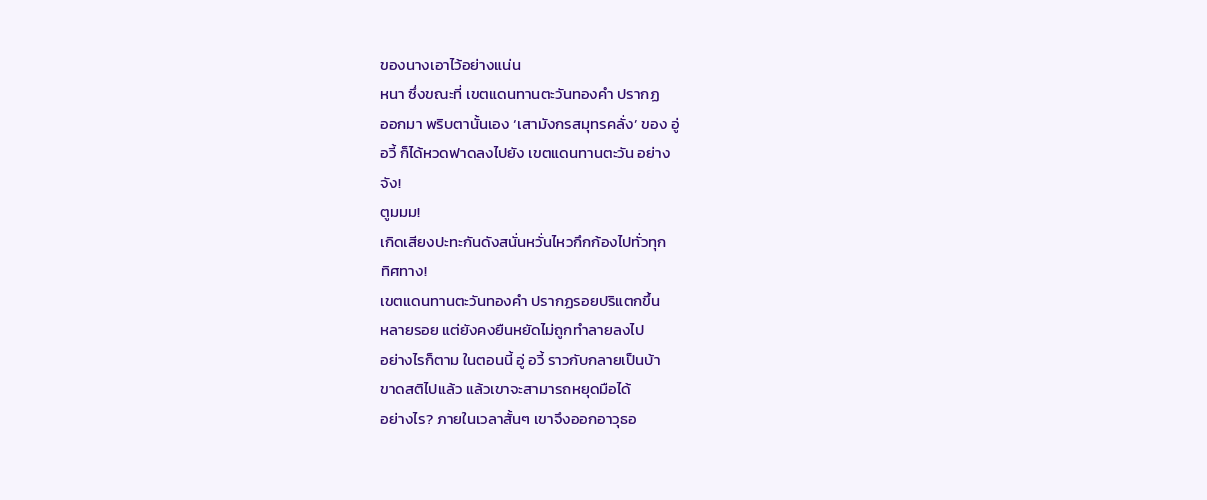ของนางเอาไว้อย่างแน่น
หนา ซึ่งขณะที่ เขตแดนทานตะวันทองคำ ปรากฏ
ออกมา พริบตานั้นเอง ‘เสามังกรสมุทรคลั่ง’ ของ อู่
อวี้ ก็ได้หวดฟาดลงไปยัง เขตแดนทานตะวัน อย่าง
จัง!
ตูมมม!
เกิดเสียงปะทะกันดังสนั่นหวั่นไหวกึกก้องไปทั่วทุก
ทิศทาง!
เขตแดนทานตะวันทองคำ ปรากฏรอยปริแตกขึ้น
หลายรอย แต่ยังคงยืนหยัดไม่ถูกทำลายลงไป
อย่างไรก็ตาม ในตอนนี้ อู่ อวี้ ราวกับกลายเป็นบ้า
ขาดสติไปแล้ว แล้วเขาจะสามารถหยุดมือได้
อย่างไร? ภายในเวลาสั้นๆ เขาจึงออกอาวุธอ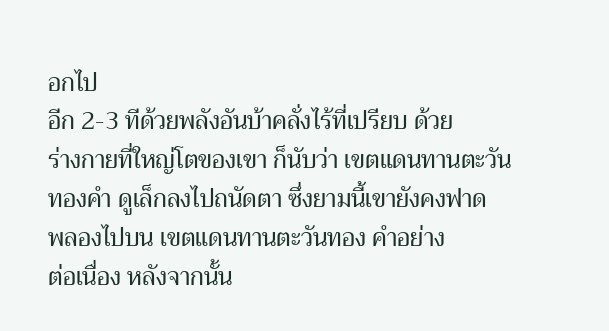อกไป
อีก 2-3 ทีด้วยพลังอันบ้าคลั่งไร้ที่เปรียบ ด้วย
ร่างกายที่ใหญ่โตของเขา ก็นับว่า เขตแดนทานตะวัน
ทองคำ ดูเล็กลงไปถนัดตา ซึ่งยามนี้เขายังคงฟาด
พลองไปบน เขตแดนทานตะวันทอง คำอย่าง
ต่อเนื่อง หลังจากนั้น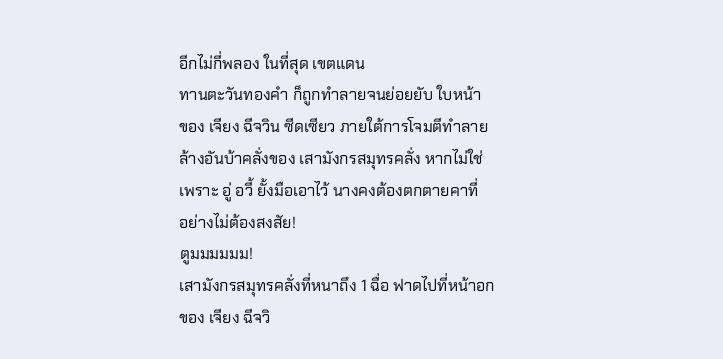อีกไม่กี่พลอง ในที่สุด เขตแดน
ทานตะวันทองคำ ก็ถูกทำลายจนย่อยยับ ใบหน้า
ของ เจียง ฉีจวิน ซีดเซียว ภายใต้การโจมตีทำลาย
ล้างอันบ้าคลั่งของ เสามังกรสมุทรคลั่ง หากไม่ใช่
เพราะ อู่ อวี้ ยั้งมือเอาไว้ นางคงต้องตกตายคาที่
อย่างไม่ต้องสงสัย!
ตูมมมมมม!
เสามังกรสมุทรคลั่งที่หนาถึง 1 ฉื่อ ฟาดไปที่หน้าอก
ของ เจียง ฉีจวิ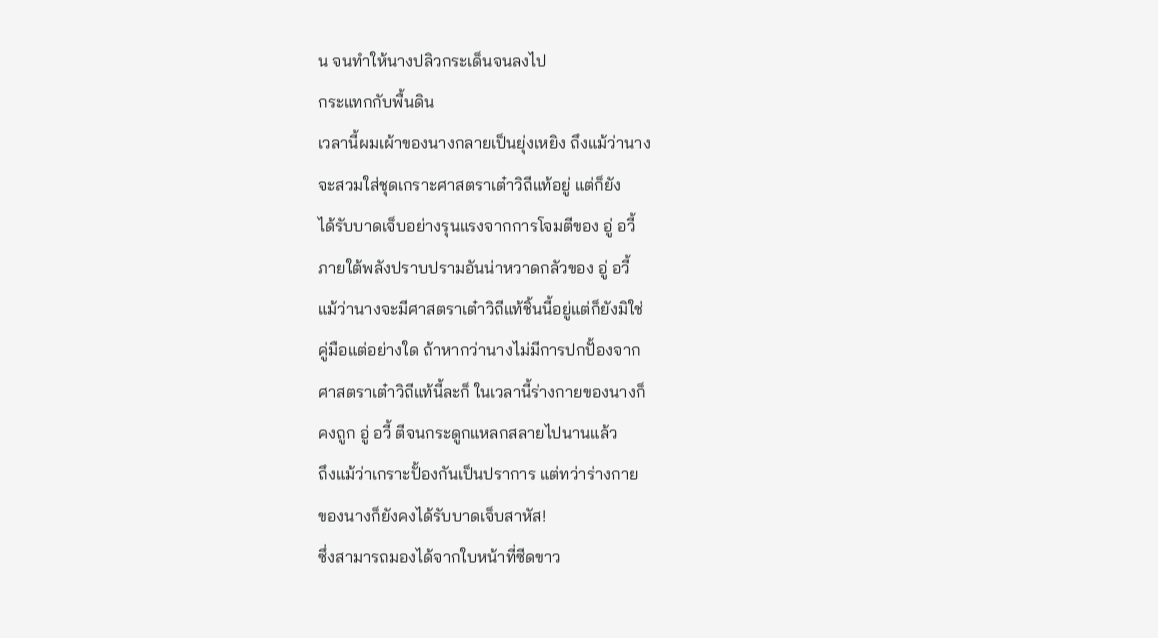น จนทำให้นางปลิวกระเด็นจนลงไป
กระแทกกับพื้นดิน
เวลานี้ผมเผ้าของนางกลายเป็นยุ่งเหยิง ถึงแม้ว่านาง
จะสวมใส่ชุดเกราะศาสตราเต๋าวิถีแท้อยู่ แต่ก็ยัง
ได้รับบาดเจ็บอย่างรุนแรงจากการโจมตีของ อู่ อวี้
ภายใต้พลังปราบปรามอันน่าหวาดกลัวของ อู่ อวี้
แม้ว่านางจะมีศาสตราเต๋าวิถีแท้ชิ้นนี้อยู่แต่ก็ยังมิใช่
คู่มือแต่อย่างใด ถ้าหากว่านางไม่มีการปกปั้องจาก
ศาสตราเต๋าวิถีแท้นี้ละก็ ในเวลานี้ร่างกายของนางก็
คงถูก อู่ อวี้ ตีจนกระดูกแหลกสลายไปนานแล้ว
ถึงแม้ว่าเกราะปั้องกันเป็นปราการ แต่ทว่าร่างกาย
ของนางก็ยังคงได้รับบาดเจ็บสาหัส!
ซึ่งสามารถมองได้จากใบหน้าที่ซีดขาว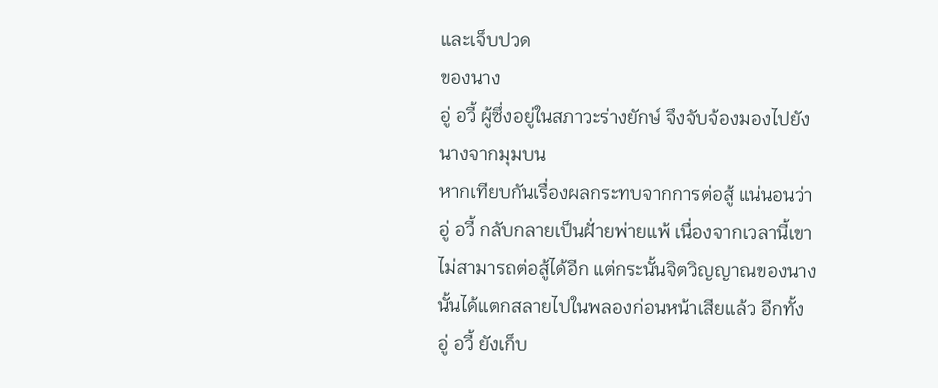และเจ็บปวด
ของนาง
อู่ อวี้ ผู้ซึ่งอยู่ในสภาวะร่างยักษ์ จึงจับจ้องมองไปยัง
นางจากมุมบน
หากเทียบกันเรื่องผลกระทบจากการต่อสู้ แน่นอนว่า
อู่ อวี้ กลับกลายเป็นฝั่ายพ่ายแพ้ เนื่องจากเวลานี้เขา
ไม่สามารถต่อสู้ได้อีก แต่กระนั้นจิตวิญญาณของนาง
นั้นได้แตกสลายไปในพลองก่อนหน้าเสียแล้ว อีกทั้ง
อู่ อวี้ ยังเก็บ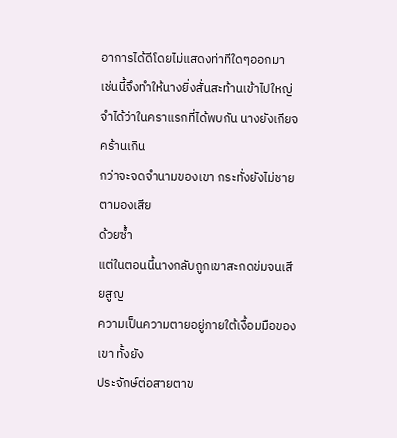อาการได้ดีโดยไม่แสดงท่าทีใดๆออกมา
เช่นนี้จึงทำให้นางยิ่งสั่นสะท้านเข้าไปใหญ่
จำได้ว่าในคราแรกที่ได้พบกัน นางยังเกียจคร้านเกิน
กว่าจะจดจำนามของเขา กระทั่งยังไม่ชายตามองเสีย
ด้วยซ้ำ
แต่ในตอนนี้นางกลับถูกเขาสะกดข่มจนเสียสูญ
ความเป็นความตายอยู่ภายใต้เงื้อมมือของเขา ทั้งยัง
ประจักษ์ต่อสายตาข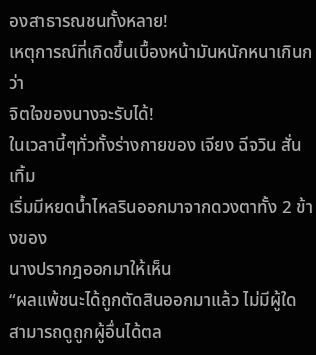องสาธารณชนทั้งหลาย!
เหตุการณ์ที่เกิดขึ้นเบื้องหน้ามันหนักหนาเกินกว่า
จิตใจของนางจะรับได้!
ในเวลานี้ๆทั่วทั้งร่างกายของ เจียง ฉีจวิน สั่นเทิ้ม
เริ่มมีหยดน้ำไหลรินออกมาจากดวงตาทั้ง 2 ข้างของ
นางปรากฎออกมาให้เห็น
“ผลแพ้ชนะได้ถูกตัดสินออกมาแล้ว ไม่มีผู้ใด
สามารถดูถูกผู้อื่นได้ตล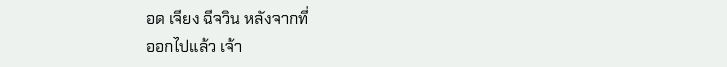อด เจียง ฉีจวิน หลังจากที่
ออกไปแล้ว เจ้า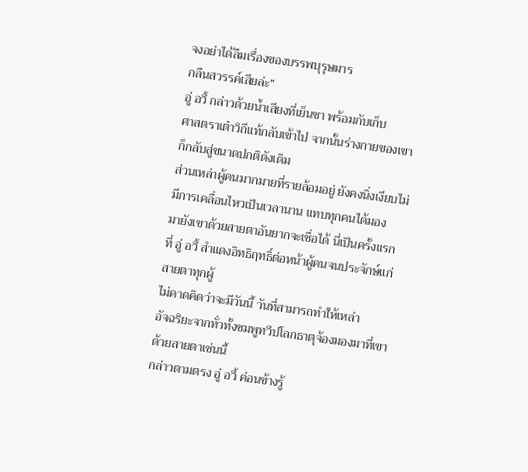จงอย่าได้ลืมเรื่องของบรรพบุรุษมาร
กลืนสวรรค์เสียล่ะ”
อู่ อวี้ กล่าวด้วยน้ำเสียงที่เย็นชา พร้อมกับเก็บ
ศาสตราเต๋าวิถีแท้กลับเข้าไป จากนั้นร่างกายของเขา
ก็กลับสู่ขนาดปกติดังเดิม
ส่วนเหล่าผู้คนมากมายที่รายล้อมอยู่ ยังคงนิ่งเงียบไม่
มีการเคลื่อนไหวเป็นเวลานาน แทบทุกคนได้มอง
มายังเขาด้วยสายตาอันยากจะเชื่อได้ นี่เป็นครั้งแรก
ที่ อู่ อวี้ สำแดงอิทธิฤทธิ์ต่อหน้าผู้คนจนประจักษ์แก่
สายตาทุกผู้
ไม่คาดคิดว่าจะมีวันนี้ วันที่สามารถทำให้เหล่า
อัจฉริยะจากทั่วทั้งชมพูทวีปโลกธาตุจ้องมองมาที่เขา
ด้วยสายตาเช่นนี้
กล่าวตามตรง อู่ อวี้ ค่อนข้างรู้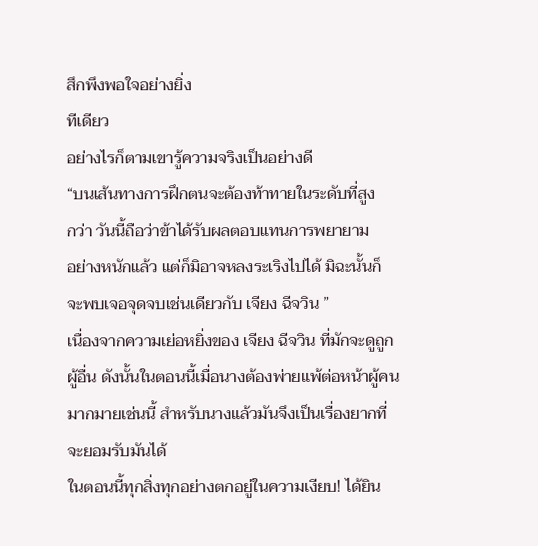สึกพึงพอใจอย่างยิ่ง
ทีเดียว
อย่างไรก็ตามเขารู้ความจริงเป็นอย่างดี
“บนเส้นทางการฝึกตนจะต้องท้าทายในระดับที่สูง
กว่า วันนี้ถือว่าข้าได้รับผลตอบแทนการพยายาม
อย่างหนักแล้ว แต่ก็มิอาจหลงระเริงไปได้ มิฉะนั้นก็
จะพบเจอจุดจบเช่นเดียวกับ เจียง ฉีจวิน ”
เนื่องจากความเย่อหยิ่งของ เจียง ฉีจวิน ที่มักจะดูถูก
ผู้อื่น ดังนั้นในตอนนี้เมื่อนางต้องพ่ายแพ้ต่อหน้าผู้คน
มากมายเช่นนี้ สำหรับนางแล้วมันจึงเป็นเรื่องยากที่
จะยอมรับมันได้
ในตอนนี้ทุกสิ่งทุกอย่างตกอยู่ในความเงียบ! ได้ยิน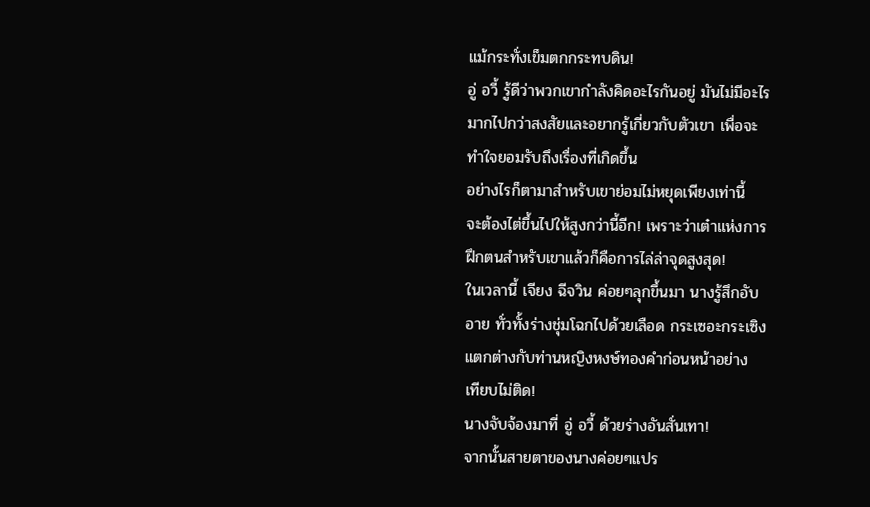แม้กระทั่งเข็มตกกระทบดิน!
อู่ อวี้ รู้ดีว่าพวกเขากำลังคิดอะไรกันอยู่ มันไม่มีอะไร
มากไปกว่าสงสัยและอยากรู้เกี่ยวกับตัวเขา เพื่อจะ
ทำใจยอมรับถึงเรื่องที่เกิดขึ้น
อย่างไรก็ตามาสำหรับเขาย่อมไม่หยุดเพียงเท่านี้
จะต้องไต่ขึ้นไปให้สูงกว่านี้อีก! เพราะว่าเต๋าแห่งการ
ฝึกตนสำหรับเขาแล้วก็คือการไล่ล่าจุดสูงสุด!
ในเวลานี้ เจียง ฉีจวิน ค่อยๆลุกขึ้นมา นางรู้สึกอับ
อาย ทั่วทั้งร่างชุ่มโฉกไปด้วยเลือด กระเซอะกระเซิง
แตกต่างกับท่านหญิงหงษ์ทองคำก่อนหน้าอย่าง
เทียบไม่ติด!
นางจับจ้องมาที่ อู่ อวี้ ด้วยร่างอันสั่นเทา!
จากนั้นสายตาของนางค่อยๆแปร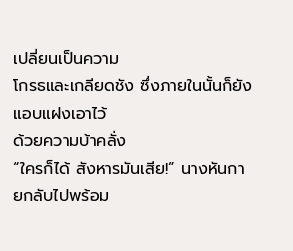เปลี่ยนเป็นความ
โกรธและเกลียดชัง ซึ่งภายในนั้นก็ยังแอบแฝงเอาไว้
ด้วยความบ้าคลั่ง
“ใครก็ได้ สังหารมันเสีย!” นางหันกายกลับไปพร้อม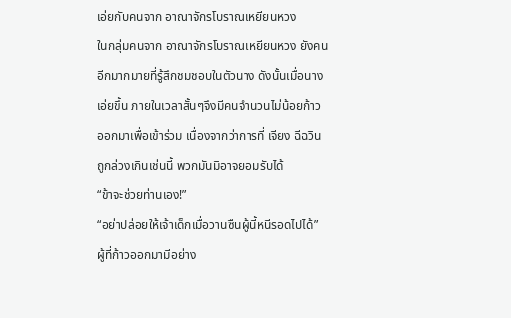เอ่ยกับคนจาก อาณาจักรโบราณเหยียนหวง
ในกลุ่มคนจาก อาณาจักรโบราณเหยียนหวง ยังคน
อีกมากมายที่รู้สึกชมชอบในตัวนาง ดังนั้นเมื่อนาง
เอ่ยขึ้น ภายในเวลาสั้นๆจึงมีคนจำนวนไม่น้อยก้าว
ออกมาเพื่อเข้าร่วม เนื่องจากว่าการที่ เจียง ฉีฉวิน
ถูกล่วงเกินเช่นนี้ พวกมันมิอาจยอมรับได้
“ข้าจะช่วยท่านเอง!”
“อย่าปล่อยให้เจ้าเด็กเมื่อวานซืนผู้นี้หนีรอดไปได้”
ผู้ที่ก้าวออกมามีอย่าง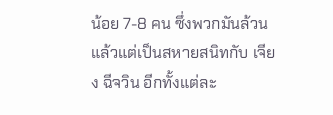น้อย 7-8 คน ซึ่งพวกมันล้วน
แล้วแต่เป็นสหายสนิทกับ เจียง ฉีจวิน อีกทั้งแต่ละ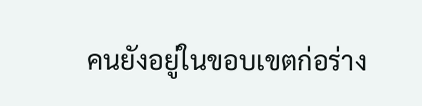คนยังอยู่ในขอบเขตก่อร่าง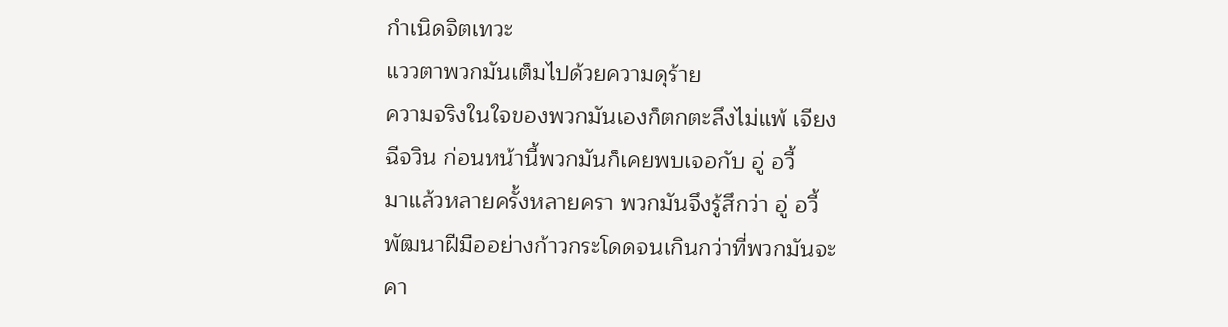กำเนิดจิตเทวะ
แววตาพวกมันเต็มไปด้วยความดุร้าย
ความจริงในใจของพวกมันเองก็ตกตะลึงไม่แพ้ เจียง
ฉีจวิน ก่อนหน้านี้พวกมันก็เคยพบเจอกับ อู่ อวี้
มาแล้วหลายครั้งหลายครา พวกมันจึงรู้สึกว่า อู่ อวี้
พัฒนาฝีมืออย่างก้าวกระโดดจนเกินกว่าที่พวกมันจะ
คา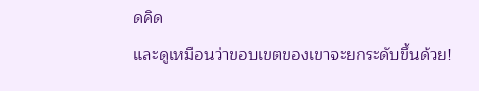ดคิด
และดูเหมือนว่าขอบเขตของเขาจะยกระดับขึ้นด้วย!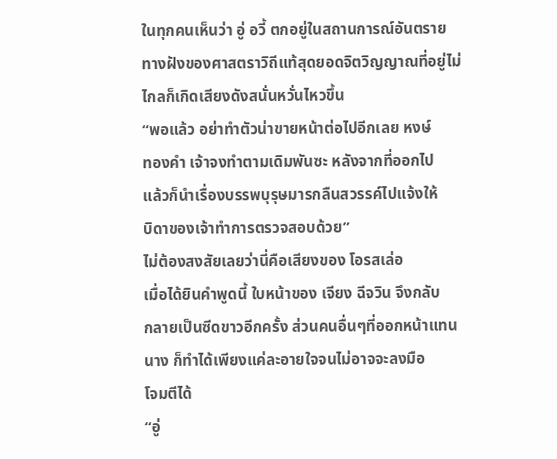ในทุกคนเห็นว่า อู่ อวี้ ตกอยู่ในสถานการณ์อันตราย
ทางฝังของศาสตราวิถีแท้สุดยอดจิตวิญญาณที่อยู่ไม่
ไกลก็เกิดเสียงดังสนั่นหวั่นไหวขึ้น
“พอแล้ว อย่าทำตัวน่าขายหน้าต่อไปอีกเลย หงษ์
ทองคำ เจ้าจงทำตามเดิมพันซะ หลังจากที่ออกไป
แล้วก็นำเรื่องบรรพบุรุษมารกลืนสวรรค์ไปแจ้งให้
บิดาของเจ้าทำการตรวจสอบด้วย”
ไม่ต้องสงสัยเลยว่านี่คือเสียงของ โอรสเล่อ
เมื่อได้ยินคำพูดนี้ ใบหน้าของ เจียง ฉีจวิน จึงกลับ
กลายเป็นซีดขาวอีกครั้ง ส่วนคนอื่นๆที่ออกหน้าแทน
นาง ก็ทำได้เพียงแค่ละอายใจจนไม่อาจจะลงมือ
โจมตีได้
“อู่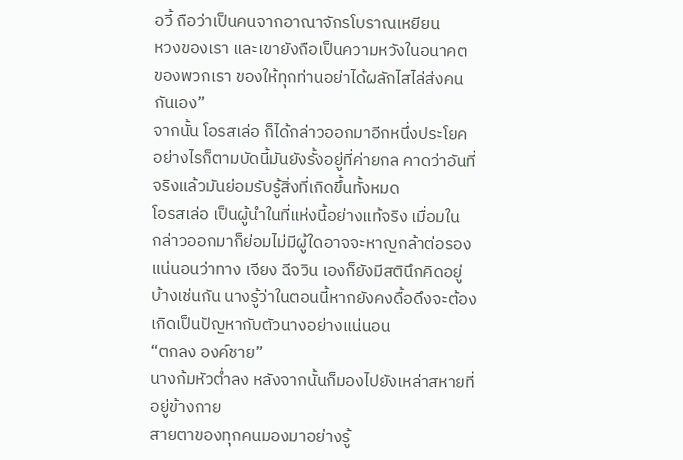อวี้ ถือว่าเป็นคนจากอาณาจักรโบราณเหยียน
หวงของเรา และเขายังถือเป็นความหวังในอนาคต
ของพวกเรา ของให้ทุกท่านอย่าได้ผลักไสไล่ส่งคน
กันเอง”
จากนั้น โอรสเล่อ ก็ได้กล่าวออกมาอีกหนึ่งประโยค
อย่างไรก็ตามบัดนี้มันยังรั้งอยู่ที่ค่ายกล คาดว่าอันที่
จริงแล้วมันย่อมรับรู้สิ่งที่เกิดขึ้นทั้งหมด
โอรสเล่อ เป็นผู้นำในที่แห่งนี้อย่างแท้จริง เมื่อมใน
กล่าวออกมาก็ย่อมไม่มีผู้ใดอาจจะหาญกล้าต่อรอง
แน่นอนว่าทาง เจียง ฉีจวิน เองก็ยังมีสตินึกคิดอยู่
บ้างเช่นกัน นางรู้ว่าในตอนนี้หากยังคงดื้อดึงจะต้อง
เกิดเป็นปัญหากับตัวนางอย่างแน่นอน
“ตกลง องค์ชาย”
นางก้มหัวต่ำลง หลังจากนั้นก็มองไปยังเหล่าสหายที่
อยู่ข้างกาย
สายตาของทุกคนมองมาอย่างรู้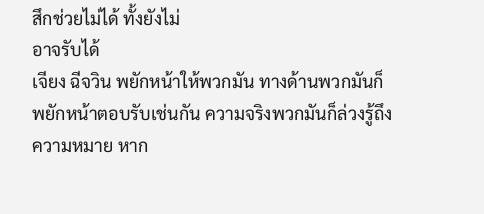สึกช่วยไม่ได้ ทั้งยังไม่
อาจรับได้
เจียง ฉีจวิน พยักหน้าให้พวกมัน ทางด้านพวกมันก็
พยักหน้าตอบรับเช่นกัน ความจริงพวกมันก็ล่วงรู้ถึง
ความหมาย หาก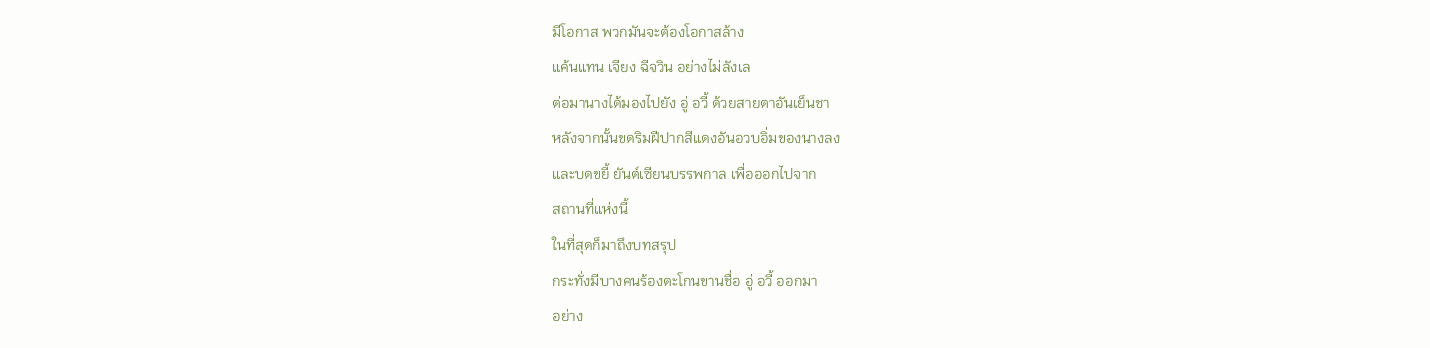มีโอกาส พวกมันจะต้องโอกาสล้าง
แค้นแทน เจียง ฉีจวิน อย่างไม่ลังเล
ต่อมานางได้มองไปยัง อู่ อวี้ ด้วยสายตาอันเย็นชา
หลังจากนั้นขดริมฝีปากสีแดงอันอวบอิ่มของนางลง
และบดขยี้ ยันต์เซียนบรรพกาล เพื่อออกไปจาก
สถานที่แห่งนี้
ในที่สุดก็มาถึงบทสรุป
กระทั่งมีบางคนร้องตะโกนขานชื่อ อู่ อวี้ ออกมา
อย่าง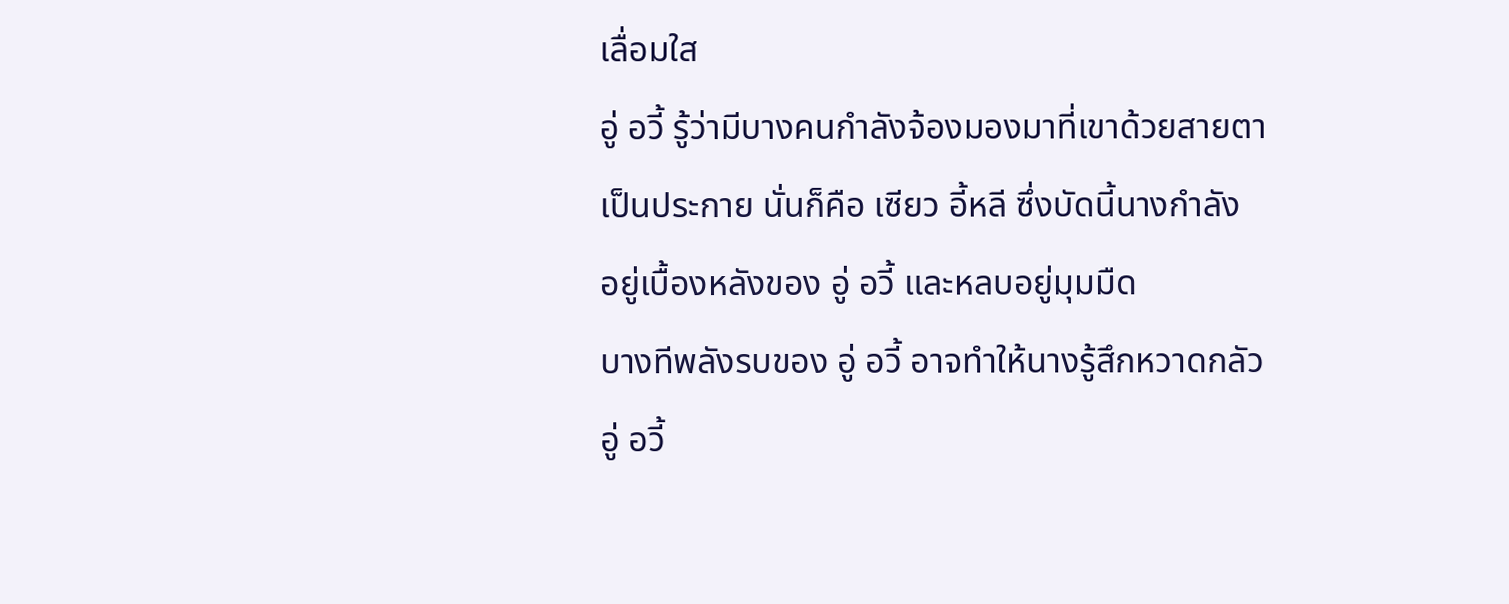เลื่อมใส
อู่ อวี้ รู้ว่ามีบางคนกำลังจ้องมองมาที่เขาด้วยสายตา
เป็นประกาย นั่นก็คือ เซียว อี้หลี ซึ่งบัดนี้นางกำลัง
อยู่เบื้องหลังของ อู่ อวี้ และหลบอยู่มุมมืด
บางทีพลังรบของ อู่ อวี้ อาจทำให้นางรู้สึกหวาดกลัว
อู่ อวี้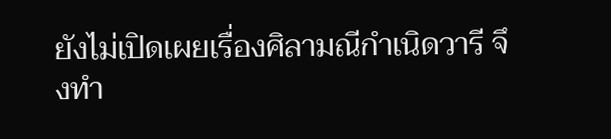ยังไม่เปิดเผยเรื่องศิลามณีกำเนิดวารี จึงทำ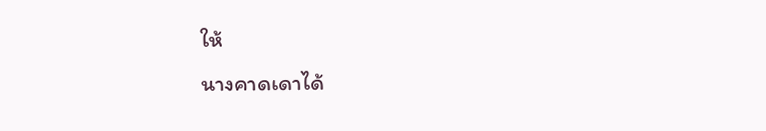ให้
นางคาดเดาได้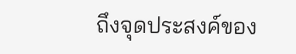ถึงจุดประสงค์ของ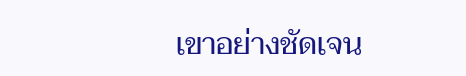เขาอย่างชัดเจน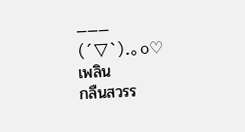———
(´▽`).。o♡เพลิน
กลืนสวรร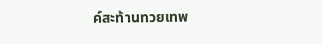ค์สะท้านทวยเทพ